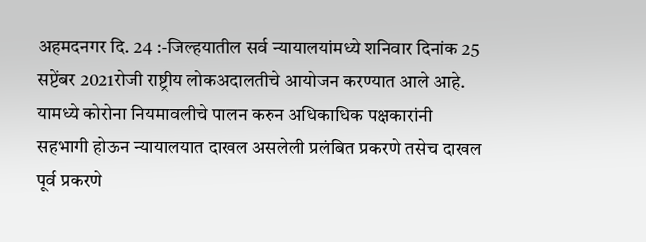अहमदनगर दि. 24 :-जिल्हयातील सर्व न्यायालयांमध्ये शनिवार दिनांक 25 सप्टेंबर 2021रोजी राष्ट्रीय लोकअदालतीचे आयोजन करण्यात आले आहे. यामध्ये कोरोना नियमावलीचे पालन करुन अधिकाधिक पक्षकारांनी सहभागी होऊन न्यायालयात दाखल असलेली प्रलंबित प्रकरणे तसेच दाखल पूर्व प्रकरणे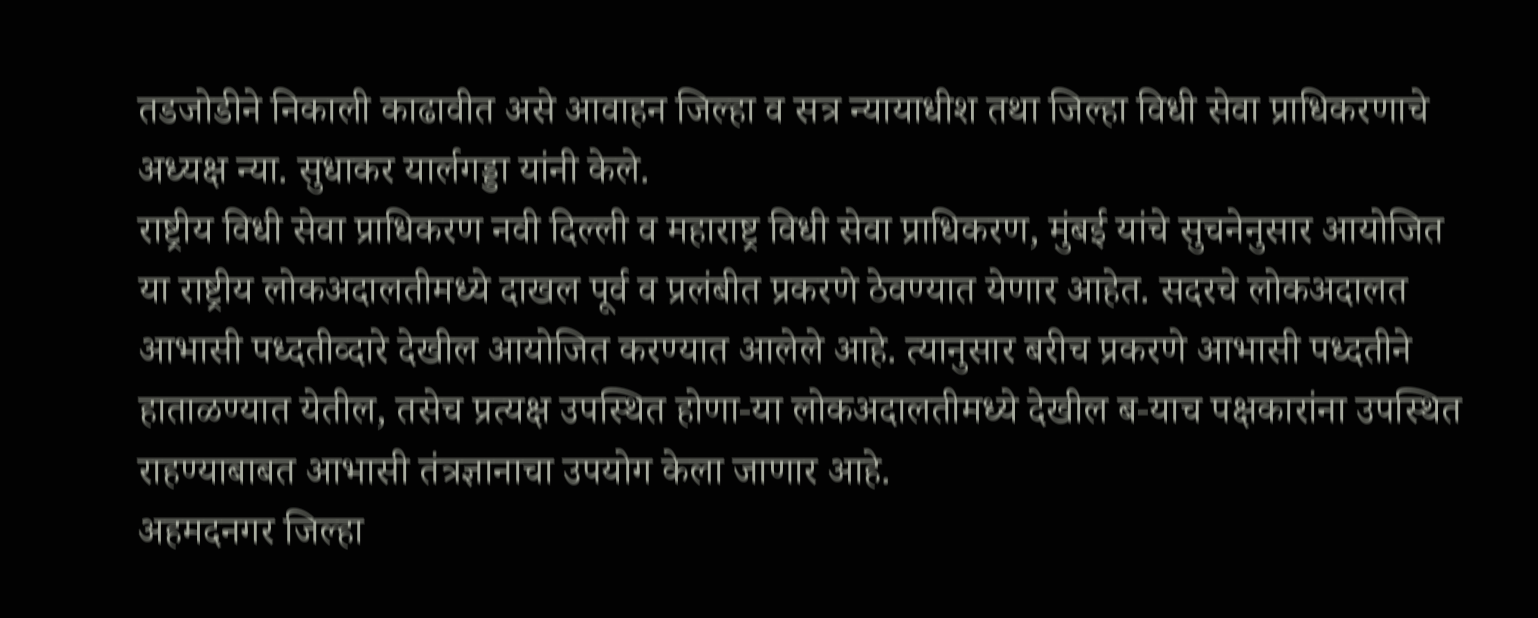तडजोडीने निकाली काढावीत असे आवाहन जिल्हा व सत्र न्यायाधीश तथा जिल्हा विधी सेवा प्राधिकरणाचे अध्यक्ष न्या. सुधाकर यार्लगड्डा यांनी केले.
राष्ट्रीय विधी सेवा प्राधिकरण नवी दिल्ली व महाराष्ट्र विधी सेवा प्राधिकरण, मुंबई यांचे सुचनेनुसार आयोजित या राष्ट्रीय लोकअदालतीमध्ये दाखल पूर्व व प्रलंबीत प्रकरणे ठेवण्यात येणार आहेत. सदरचे लोकअदालत आभासी पध्दतीव्दारे देखील आयोजित करण्यात आलेले आहे. त्यानुसार बरीच प्रकरणे आभासी पध्दतीने हाताळण्यात येतील, तसेच प्रत्यक्ष उपस्थित होणा-या लोकअदालतीमध्ये देखील ब-याच पक्षकारांना उपस्थित राहण्याबाबत आभासी तंत्रज्ञानाचा उपयोग केला जाणार आहे.
अहमदनगर जिल्हा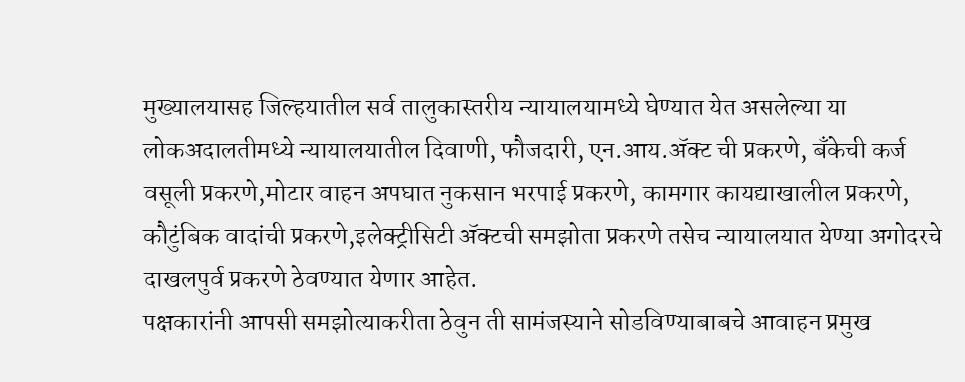मुख्यालयासह जिल्हयातील सर्व तालुकास्तरीय न्यायालयामध्ये घेण्यात येत असलेल्या या लोकअदालतीमध्ये न्यायालयातील दिवाणी, फौजदारी, एन.आय.ॲक्ट ची प्रकरणे, बँकेची कर्ज वसूली प्रकरणे,मोटार वाहन अपघात नुकसान भरपाई प्रकरणे, कामगार कायद्याखालील प्रकरणे, कौटुंबिक वादांची प्रकरणे,इलेक्ट्रीसिटी ॲक्टची समझोता प्रकरणे तसेच न्यायालयात येण्या अगोदरचे दाखलपुर्व प्रकरणे ठेवण्यात येणार आहेत.
पक्षकारांनी आपसी समझोत्याकरीता ठेवुन ती सामंजस्याने सोडविण्याबाबचे आवाहन प्रमुख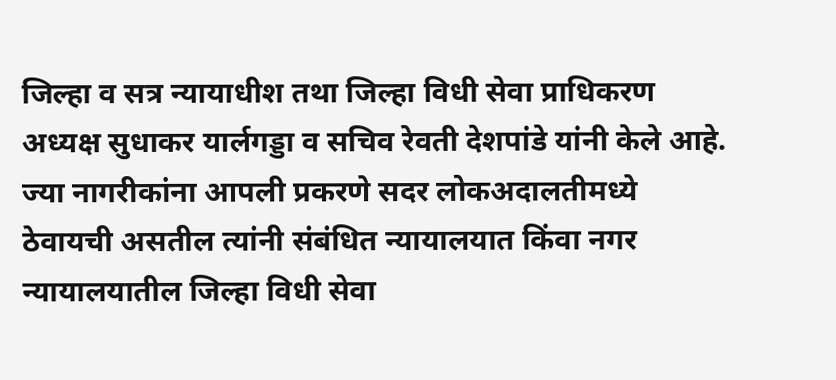जिल्हा व सत्र न्यायाधीश तथा जिल्हा विधी सेवा प्राधिकरण अध्यक्ष सुधाकर यार्लगड्डा व सचिव रेवती देशपांडे यांनी केले आहे. ज्या नागरीकांना आपली प्रकरणे सदर लोकअदालतीमध्ये ठेवायची असतील त्यांनी संबंधित न्यायालयात किंवा नगर न्यायालयातील जिल्हा विधी सेवा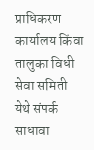प्राधिकरण कार्यालय किंवा तालुका विधी सेवा समिती येथे संपर्क साधावा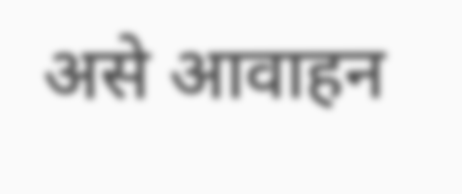असे आवाहन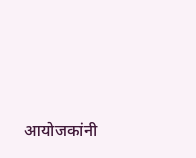आयोजकांनी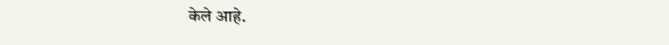केले आहे.